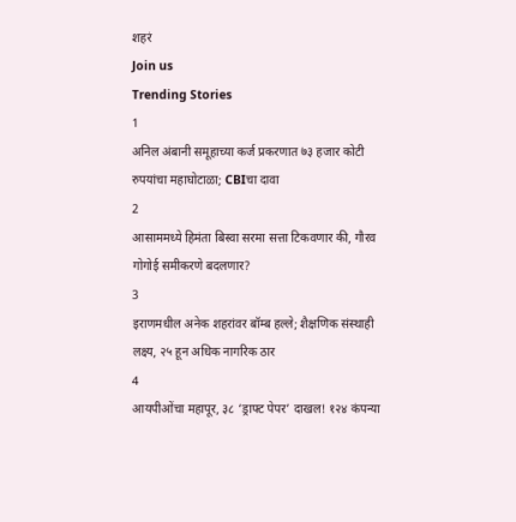शहरं
Join us
Trending Stories
1
अनिल अंबानी समूहाच्या कर्ज प्रकरणात ७३ हजार कोटी रुपयांचा महाघोटाळा; CBIचा दावा
2
आसाममध्ये हिमंता बिस्वा सरमा सत्ता टिकवणार की, गौरव गोगोई समीकरणे बदलणार?
3
इराणमधील अनेक शहरांवर बॉम्ब हल्ले; शैक्षणिक संस्थाही लक्ष्य, २५ हून अधिक नागरिक ठार
4
आयपीओंचा महापूर, ३८ ‘ड्राफ्ट पेपर’ दाखल! १२४ कंपन्या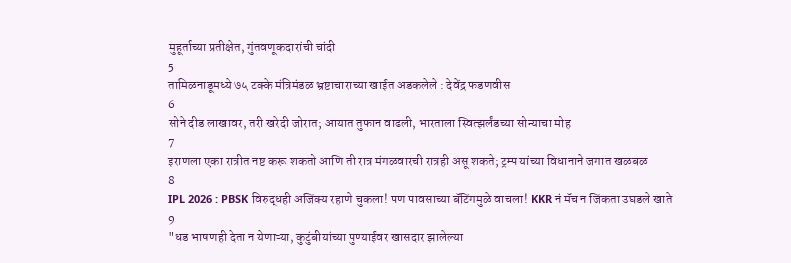मुहूर्ताच्या प्रतीक्षेत, गुंतवणूकदारांची चांदी
5
तामिळनाडूमध्ये ७५ टक्के मंत्रिमंडळ भ्रष्टाचाराच्या खाईत अडकलेले : देवेंद्र फडणवीस
6
सोने दीड लाखावर, तरी खरेदी जोरात; आयात तुफान वाढली, भारताला स्वित्झर्लंडच्या सोन्याचा मोह
7
इराणला एका रात्रीत नष्ट करू शकतो आणि ती रात्र मंगळवारची रात्रही असू शकते; ट्रम्प यांच्या विधानाने जगात खळबळ
8
IPL 2026 : PBSK विरुद्धही अजिंक्य रहाणे चुकला! पण पावसाच्या बॅटिंगमुळे वाचला! KKR नं मॅच न जिंकता उघडले खाते
9
"धड भाषणही देता न येणाऱ्या, कुटुंबीयांच्या पुण्याईवर खासदार झालेल्या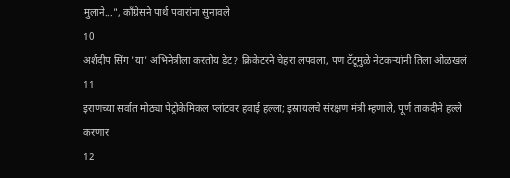मुलाने...", काँग्रेसने पार्थ पवारांना सुनावले
10
अर्शदीप सिंग 'या' अभिनेत्रीला करतोय डेट? क्रिकेटरने चेहरा लपवला, पण टॅटूमुळे नेटकऱ्यांनी तिला ओळखलं
11
इराणच्या सर्वात मोठ्या पेट्रोकेमिकल प्लांटवर हवाई हल्ला; इस्रायलचे संरक्षण मंत्री म्हणाले, पूर्ण ताकदीने हल्ले करणार
12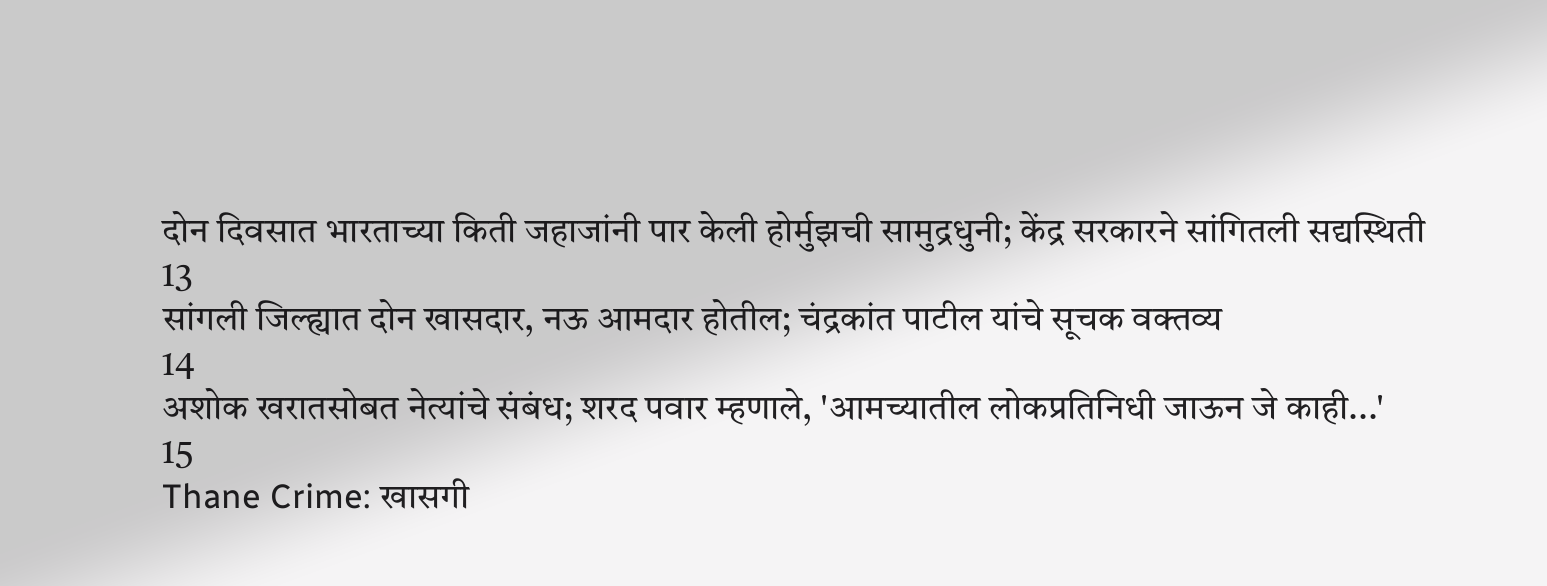दोन दिवसात भारताच्या किती जहाजांनी पार केली होर्मुझची सामुद्रधुनी; केंद्र सरकारने सांगितली सद्यस्थिती
13
सांगली जिल्ह्यात दोन खासदार, नऊ आमदार होतील; चंद्रकांत पाटील यांचे सूचक वक्तव्य
14
अशोक खरातसोबत नेत्यांचे संबंध; शरद पवार म्हणाले, 'आमच्यातील लोकप्रतिनिधी जाऊन जे काही...'
15
Thane Crime: खासगी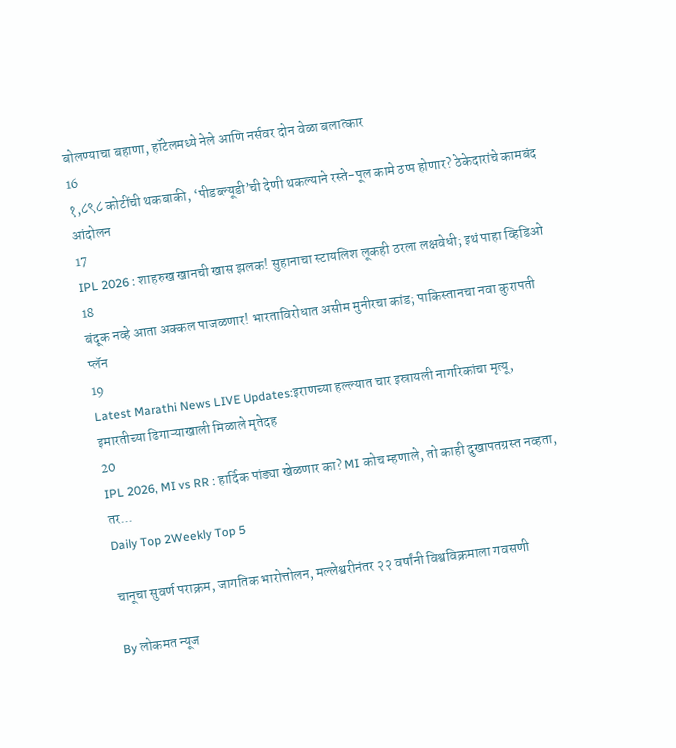बोलण्याचा बहाणा, हॉटेलमध्ये नेले आणि नर्सवर दोन वेळा बलात्कार
16
१,८९८ कोटींची थकबाकी, ‘पीडब्ल्यूडी’ची देणी थकल्याने रस्ते-पूल कामे ठप्प होणार? ठेकेदारांचे कामबंद आंदोलन
17
IPL 2026 : शाहरुख खानची खास झलक! सुहानाचा स्टायलिश लूकही ठरला लक्षवेधी; इथं पाहा व्हिडिओ
18
बंदूक नव्हे आता अक्कल पाजळणार! भारताविरोधात असीम मुनीरचा कांड; पाकिस्तानचा नवा कुरापती प्लॅन
19
Latest Marathi News LIVE Updates:इराणच्या हल्ल्यात चार इस्रायली नागरिकांचा मृत्यू, इमारतीच्या ढिगाऱ्याखाली मिळाले मृतेदह
20
IPL 2026, MI vs RR : हार्दिक पांड्या खेळणार का? MI कोच म्हणाले, तो काही दुखापतग्रस्त नव्हता, तर...
Daily Top 2Weekly Top 5

चानूचा सुवर्ण पराक्रम, जागतिक भारोत्तोलन, मल्लेश्वरीनंतर २२ वर्षांनी विश्वविक्रमाला गवसणी

By लोकमत न्यूज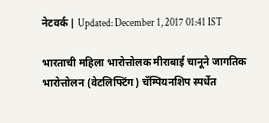नेटवर्क | Updated: December 1, 2017 01:41 IST

भारताची महिला भारोत्तोलक मीराबाई चानूने जागतिक भारोत्तोलन (वेटलिफ्टिंग) चॅम्पियनशिप स्पर्धेत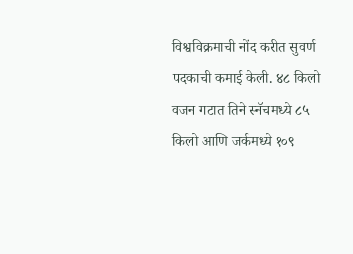विश्वविक्रमाची नोंद करीत सुवर्ण पदकाची कमाई केली. ४८ किलो वजन गटात तिने स्नॅचमध्ये ८५ किलो आणि जर्कमध्ये १०९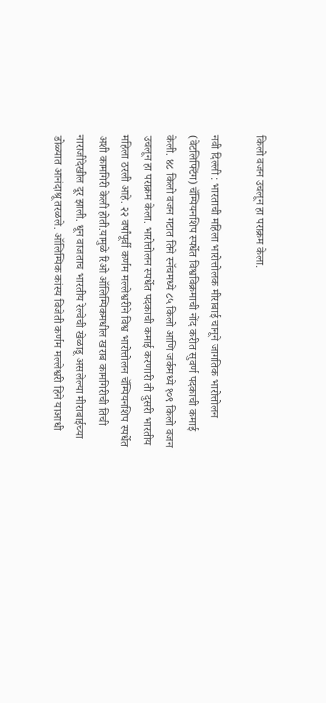किलो वजन उचलून हा पराक्रम केला.

नवी दिल्ली : भारताची महिला भारोत्तोलक मीराबाई चानूने जागतिक भारोत्तोलन (वेटलिफ्टिंग) चॅम्पियनशिप स्पर्धेत विश्वविक्रमाची नोंद करीत सुवर्ण पदकाची कमाई केली. ४८ किलो वजन गटात तिने स्नॅचमध्ये ८५ किलो आणि जर्कमध्ये १०९ किलो वजन उचलून हा पराक्रम केला. भारोत्तोलन स्पर्धेत पदकाची कमाई करणारी ती दुसरी भारतीय महिला ठरली आहे. २२ वर्षांपूर्वी कर्णम मल्लेश्वरीने विश्व भारोत्तोलन चॅम्पियनशिप स्पर्धेत अशी कामगिरी केली होती.यामुळे रिओ ऑलिम्पिकमधील खराब कामगिरीची तिची नाराजीदेखील दूर झाली. धून वाजताच भारतीय रेल्वेची खेळाडू असलेल्या मीराबाईच्या डोळ्यात आनंदाश्रू तरळले. ऑलिम्पिक कांस्य विजेती कर्णम मल्लेश्वरी हिने याआधी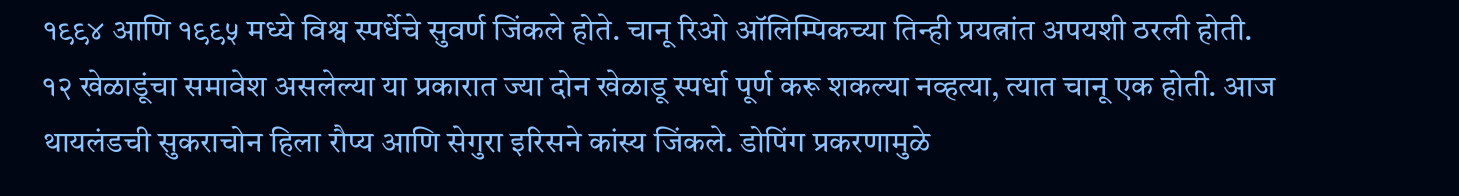१९९४ आणि १९९५ मध्ये विश्व स्पर्धेचे सुवर्ण जिंकले होते. चानू रिओ ऑलिम्पिकच्या तिन्ही प्रयत्नांत अपयशी ठरली होती. १२ खेळाडूंचा समावेश असलेल्या या प्रकारात ज्या दोन खेळाडू स्पर्धा पूर्ण करू शकल्या नव्हत्या, त्यात चानू एक होती. आज थायलंडची सुकराचोन हिला रौप्य आणि सेगुरा इरिसने कांस्य जिंकले. डोपिंग प्रकरणामुळे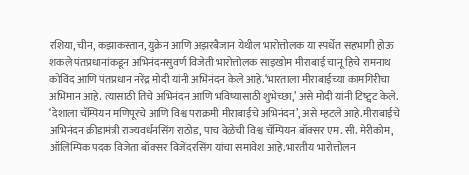रशिया, चीन, कझाकस्तान, युक्रेन आणि अझरबैजान येथील भारोत्तोलक या स्पर्धेत सहभागी होऊ शकले पंतप्रधानांकडून अभिनंदनसुवर्ण विजेती भारोत्तोलक साइखोम मीराबाई चानू हिचे रामनाथ कोविंद आणि पंतप्रधान नरेंद्र मोदी यांनी अभिनंदन केले आहे.‘भारताला मीराबाईच्या कामगिरीचा अभिमान आहे. त्यासाठी तिचे अभिनंदन आणि भविष्यासाठी शुभेच्छा,’ असे मोदी यांनी टिष्ट्वट केले. ‘देशाला चॅम्पियन मणिपूरचे आणि विश्व पराक्रमी मीराबाईचे अभिनंदन’, असे म्हटले आहे.मीराबाईचे अभिनंदन क्रीडामंत्री राज्यवर्धनसिंग राठोड, पाच वेळेची विश्व चॅम्पियन बॉक्सर एम. सी. मेरीकोम, ऑलिम्पिक पदक विजेता बॉक्सर विजेंदरसिंग यांचा समावेश आहे.भारतीय भारोत्तोलन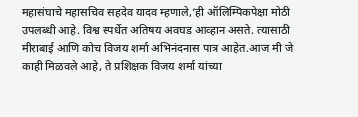महासंघाचे महासचिव सहदेव यादव म्हणाले,‘ही ऑलिम्पिकपेक्षा मोठी उपलब्धी आहे. विश्व स्पर्धेत अतिषय अवघड आव्हान असते. त्यासाठी मीराबाई आणि कोच विजय शर्मा अभिनंदनास पात्र आहेत.आज मी जे काही मिळवले आहे, ते प्रशिक्षक विजय शर्मा यांच्या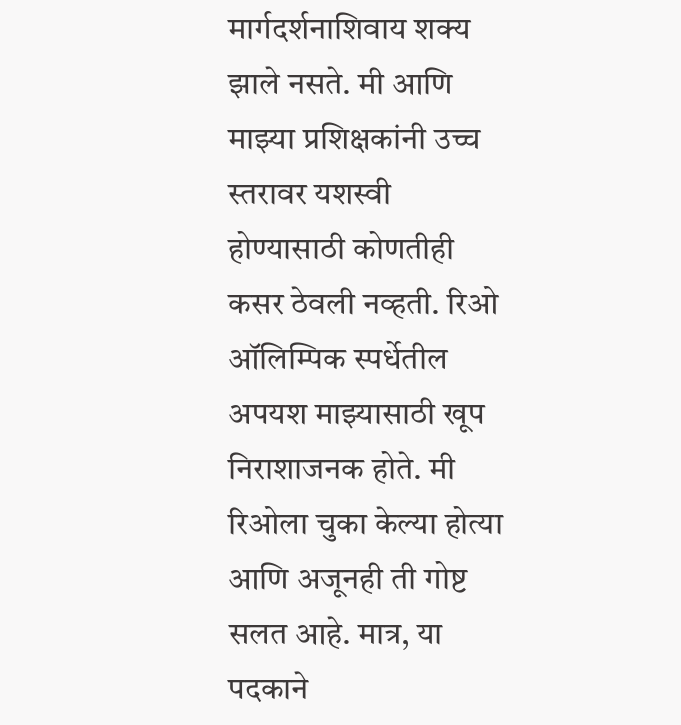मार्गदर्शनाशिवाय शक्य झाले नसते. मी आणि माझ्या प्रशिक्षकांनी उच्च स्तरावर यशस्वी होण्यासाठी कोणतीही कसर ठेवली नव्हती. रिओ ऑलिम्पिक स्पर्धेतील अपयश माझ्यासाठी खूप निराशाजनक होते. मी रिओला चुका केल्या होत्या आणि अजूनही ती गोष्ट सलत आहे. मात्र, या पदकाने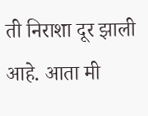ती निराशा दूर झाली आहे. आता मी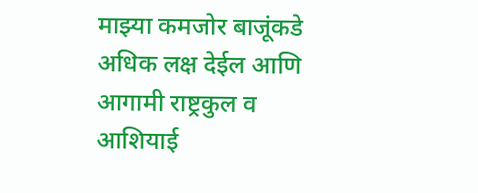माझ्या कमजोर बाजूंकडे अधिक लक्ष देईल आणि आगामी राष्ट्रकुल व आशियाई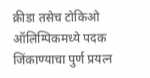क्रीडा तसेच टोकिओ ऑलिम्पिकमध्ये पदक जिंकाण्याचा पुर्ण प्रयत्न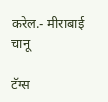करेल.- मीराबाई चानू

टॅग्स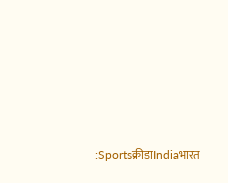:Sportsक्रीडाIndiaभारत